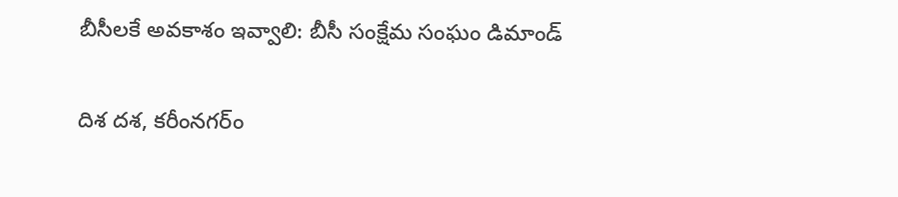బీసీలకే అవకాశం ఇవ్వాలి: బీసీ సంక్షేమ సంఘం డిమాండ్

దిశ దశ, కరీంనగర్ం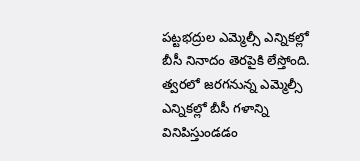పట్టభద్రుల ఎమ్మెల్సీ ఎన్నికల్లో బీసీ నినాదం తెరపైకి లేస్తోంది. త్వరలో జరగనున్న ఎమ్మెల్సీ ఎన్నికల్లో బీసీ గళాన్ని వినిపిస్తుండడం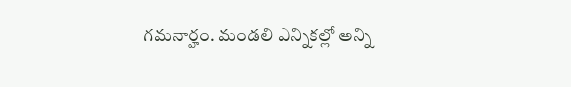గమనార్హం. మండలి ఎన్నికల్లో అన్ని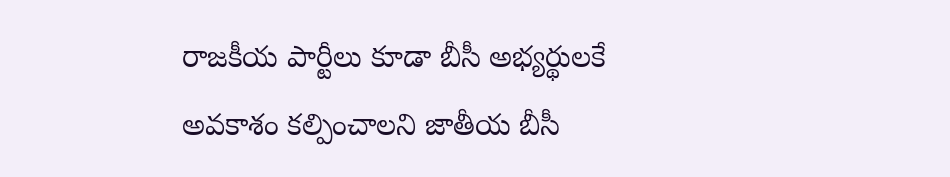రాజకీయ పార్టీలు కూడా బీసీ అభ్యర్థులకే అవకాశం కల్పించాలని జాతీయ బీసీ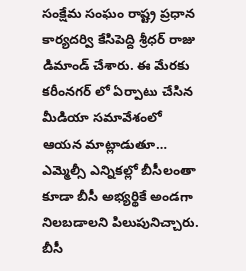సంక్షేమ సంఘం రాష్ట్ర ప్రధాన కార్యదర్వి కేసిపెద్ది శ్రీధర్ రాజు డిమాండ్ చేశారు. ఈ మేరకు కరీంనగర్ లో ఏర్పాటు చేసిన మీడియా సమావేశంలో ఆయన మాట్లాడుతూ… ఎమ్మెల్సీ ఎన్నికల్లో బీసీలంతా కూడా బీసీ అభ్యర్థికే అండగా నిలబడాలని పిలుపునిచ్చారు. బీసీ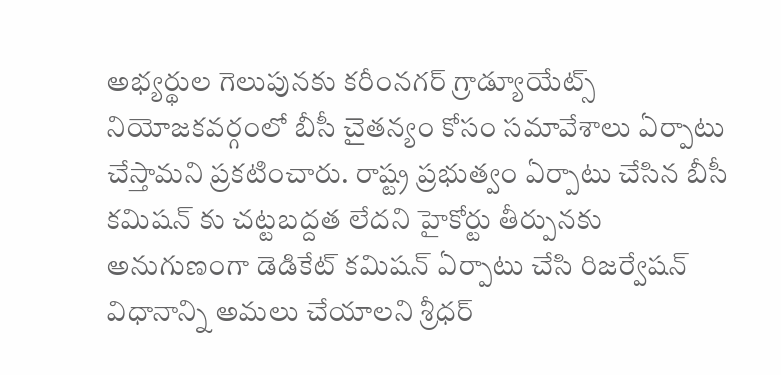అభ్యర్థుల గెలుపునకు కరీంనగర్ గ్రాడ్యూయేట్స్ నియోజకవర్గంలో బీసీ చైతన్యం కోసం సమావేశాలు ఏర్పాటు చేస్తామని ప్రకటించారు. రాష్ట్ర ప్రభుత్వం ఏర్పాటు చేసిన బీసీ కమిషన్ కు చట్టబద్దత లేదని హైకోర్టు తీర్పునకు అనుగుణంగా డెడికేట్ కమిషన్ ఏర్పాటు చేసి రిజర్వేషన్ విధానాన్ని అమలు చేయాలని శ్రీధర్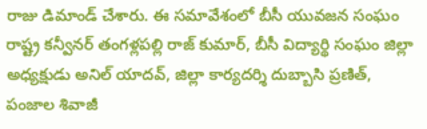రాజు డిమాండ్ చేశారు. ఈ సమావేశంలో బీసీ యువజన సంఘం రాష్ట్ర కన్వీనర్ తంగళ్లపల్లి రాజ్ కుమార్, బీసీ విద్యార్థి సంఘం జిల్లా అధ్యక్షుడు అనిల్ యాదవ్, జిల్లా కార్యదర్శి దుబ్బాసి ప్రణిత్, పంజాల శివాజీ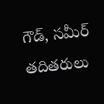గౌడ్, సమీర్ తదితరులు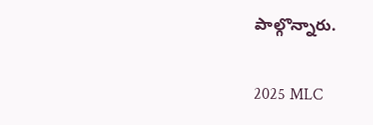పాల్గొన్నారు.

2025 MLC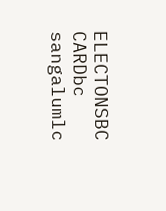ELECTONSBC CARDbc sangalumlc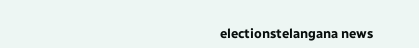electionstelangana news